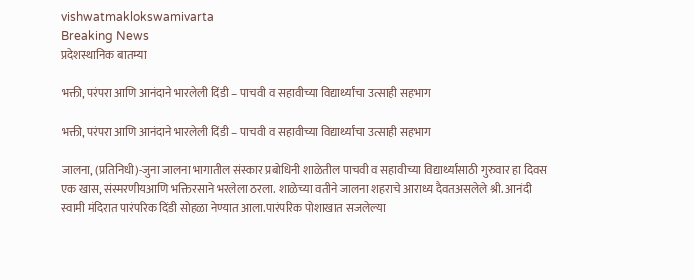vishwatmaklokswamivarta
Breaking News
प्रदेशस्थानिक बातम्या

भक्ती, परंपरा आणि आनंदाने भारलेली दिंडी – पाचवी व सहावीच्या विद्यार्थ्यांचा उत्साही सहभाग

भक्ती, परंपरा आणि आनंदाने भारलेली दिंडी – पाचवी व सहावीच्या विद्यार्थ्यांचा उत्साही सहभाग

जालना, (प्रतिनिधी)-जुना जालना भागातील संस्कार प्रबोधिनी शाळेतील पाचवी व सहावीच्या विद्यार्थ्यांसाठी गुरुवार हा दिवस एक खास, संस्मरणीयआणि भक्तिरसाने भरलेला ठरला. शाळेच्या वतीने जालना शहराचे आराध्य दैवतअसलेले श्री. आनंदी स्वामी मंदिरात पारंपरिक दिंडी सोहळा नेण्यात आला.पारंपरिक पोशाखात सजलेल्या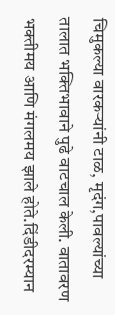चिमुकल्या वारकर्‍यांनी टाळ, मृदंग,पावल्यांच्या तालात भक्तिभावाने पुढे वाटचाल केली. वातावरण भक्तीमय आणि मंगलमय झाले होते.दिंडीदरम्यान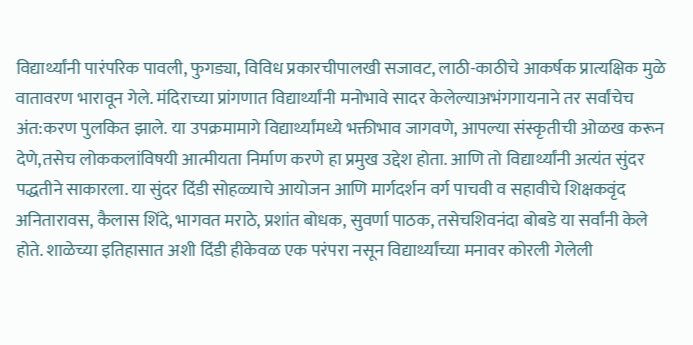विद्यार्थ्यांनी पारंपरिक पावली, फुगड्या, विविध प्रकारचीपालखी सजावट, लाठी-काठीचे आकर्षक प्रात्यक्षिक मुळे वातावरण भारावून गेले. मंदिराच्या प्रांगणात विद्यार्थ्यांनी मनोभावे सादर केलेल्याअभंगगायनाने तर सर्वांचेच अंत:करण पुलकित झाले. या उपक्रमामागे विद्यार्थ्यांमध्ये भक्तीभाव जागवणे, आपल्या संस्कृतीची ओळख करून देणे,तसेच लोककलांविषयी आत्मीयता निर्माण करणे हा प्रमुख उद्देश होता. आणि तो विद्यार्थ्यांनी अत्यंत सुंदर पद्धतीने साकारला. या सुंदर दिंडी सोहळ्याचे आयोजन आणि मार्गदर्शन वर्ग पाचवी व सहावीचे शिक्षकवृंद अनितारावस, कैलास शिंदे, भागवत मराठे, प्रशांत बोधक, सुवर्णा पाठक, तसेचशिवनंदा बोबडे या सर्वांनी केले होते. शाळेच्या इतिहासात अशी दिंडी हीकेवळ एक परंपरा नसून विद्यार्थ्यांच्या मनावर कोरली गेलेली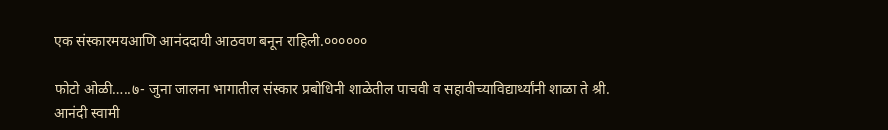एक संस्कारमयआणि आनंददायी आठवण बनून राहिली.००००००

फोटो ओळी…..७- जुना जालना भागातील संस्कार प्रबोधिनी शाळेतील पाचवी व सहावीच्याविद्यार्थ्यांनी शाळा ते श्री. आनंदी स्वामी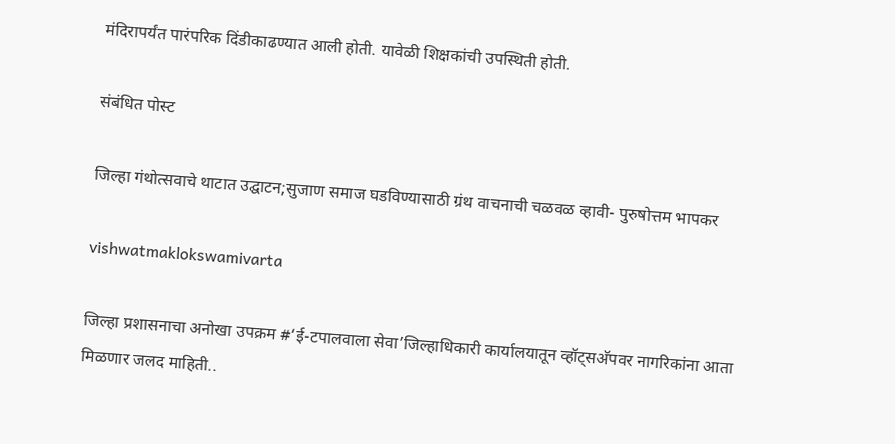मंदिरापर्यंत पारंपरिक दिंडीकाढण्यात आली होती. यावेळी शिक्षकांची उपस्थिती होती.

संबंधित पोस्ट

जिल्हा गंथोत्सवाचे थाटात उद्घाटन;सुजाण समाज घडविण्यासाठी ग्रंथ वाचनाची चळवळ व्हावी- पुरुषोत्तम भापकर

vishwatmaklokswamivarta

जिल्हा प्रशासनाचा अनोखा उपक्रम #‘ई-टपालवाला सेवा’जिल्हाधिकारी कार्यालयातून व्हॉट्सअ‍ॅपवर नागरिकांना आता मिळणार जलद माहिती..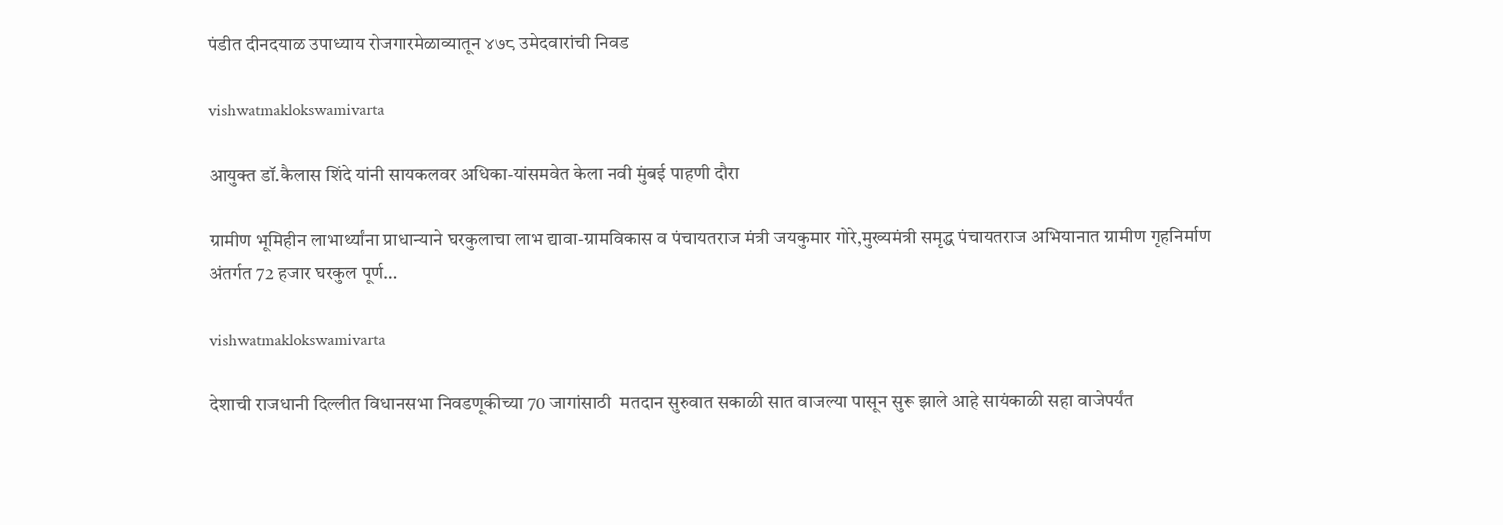पंडीत दीनदयाळ उपाध्याय रोजगारमेळाव्यातून ४७८ उमेदवारांची निवड

vishwatmaklokswamivarta

आयुक्त डॉ.कैलास शिंदे यांनी सायकलवर अधिका-यांसमवेत केला नवी मुंबई पाहणी दौरा

ग्रामीण भूमिहीन लाभार्थ्यांना प्राधान्याने घरकुलाचा लाभ द्यावा-ग्रामविकास व पंचायतराज मंत्री जयकुमार गोरे,मुख्यमंत्री समृद्ध पंचायतराज अभियानात ग्रामीण गृहनिर्माण अंतर्गत 72 हजार घरकुल पूर्ण…

vishwatmaklokswamivarta

देशाची राजधानी दिल्लीत विधानसभा निवडणूकीच्या 70 जागांसाठी  मतदान सुरुवात सकाळी सात वाजल्या पासून सुरू झाले आहे सायंकाळी सहा वाजेपर्यंत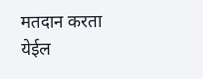मतदान करता येईल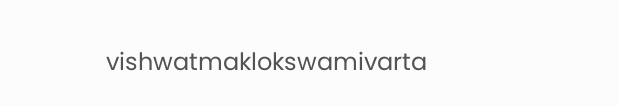vishwatmaklokswamivarta